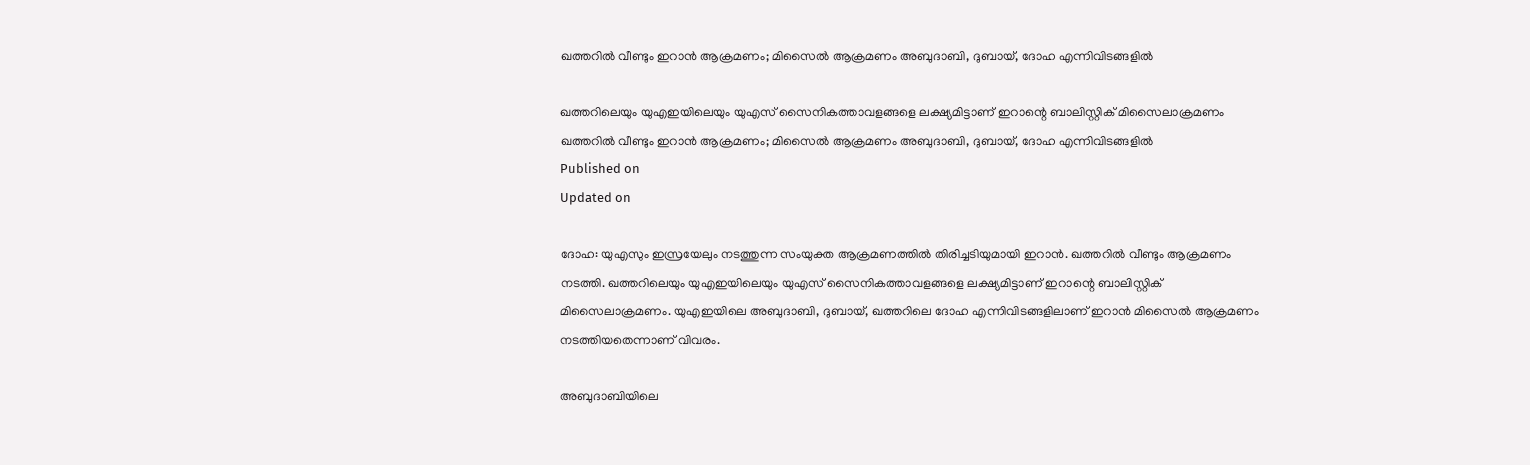ഖത്തറിൽ വീണ്ടും ഇറാൻ ആക്രമണം; മിസൈൽ ആക്രമണം അബുദാബി, ദുബായ്, ദോഹ എന്നിവിടങ്ങളിൽ

ഖത്തറിലെയും യുഎഇയിലെയും യുഎസ് സൈനികത്താവളങ്ങളെ ലക്ഷ്യമിട്ടാണ് ഇറാന്റെ ബാലിസ്റ്റിക് മിസൈലാക്രമണം
ഖത്തറിൽ വീണ്ടും ഇറാൻ ആക്രമണം; മിസൈൽ ആക്രമണം അബുദാബി, ദുബായ്, ദോഹ എന്നിവിടങ്ങളിൽ
Published on
Updated on

ദോഹ: യുഎസും ഇസ്രയേലും നടത്തുന്ന സംയുക്ത ആക്രമണത്തിൽ തിരിച്ചടിയുമായി ഇറാൻ. ഖത്തറിൽ വീണ്ടും ആക്രമണം നടത്തി. ഖത്തറിലെയും യുഎഇയിലെയും യുഎസ് സൈനികത്താവളങ്ങളെ ലക്ഷ്യമിട്ടാണ് ഇറാന്റെ ബാലിസ്റ്റിക് മിസൈലാക്രമണം. യുഎഇയിലെ അബുദാബി, ദുബായ്, ഖത്തറിലെ ദോഹ എന്നിവിടങ്ങളിലാണ് ഇറാൻ മിസൈൽ ആക്രമണം നടത്തിയതെന്നാണ് വിവരം.

അബുദാബിയിലെ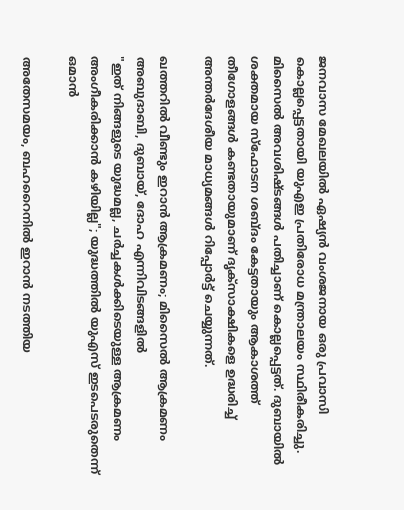ജനവാസ മേഖലയിൽ ഏഷ്യൻ വംശജനായ ഒരു പ്രവാസി കൊല്ലപ്പെട്ടതായി യുഎഇ പ്രതിരോധ മന്ത്രാലയം സ്ഥിരീകരിച്ചു. മിസൈൽ അവശിഷ്ടങ്ങൾ പതിച്ചാണ് കൊല്ലപ്പെട്ടത്. ദുബായിൽ ശക്തമായ സ്ഫോടന ശബ്ദം കേട്ടതായും ആകാശത്ത് തീഗോളങ്ങൾ കണ്ടതായുമാണ് ദൃക്സാക്ഷികളെ ഉദ്ധരിച്ച് അന്തർദേശീയ മാധ്യമങ്ങൾ റിപ്പോർട്ട് ചെയ്യുന്നത്.

ഖത്തറിൽ വീണ്ടും ഇറാൻ ആക്രമണം; മിസൈൽ ആക്രമണം അബുദാബി, ദുബായ്, ദോഹ എന്നിവിടങ്ങളിൽ
"ഇത് നിങ്ങളുടെ യുദ്ധമല്ല, ചർച്ചകൾക്കിടെയുള്ള ആക്രമണം അംഗീകരിക്കാൻ കഴിയില്ല"; യുദ്ധത്തിൽ യുഎസ് ഇടപെടരുതെന്ന് ഒമാൻ

അതേസമയം, ബഹറൈനിൽ ഇറാന്‍ നടത്തിയ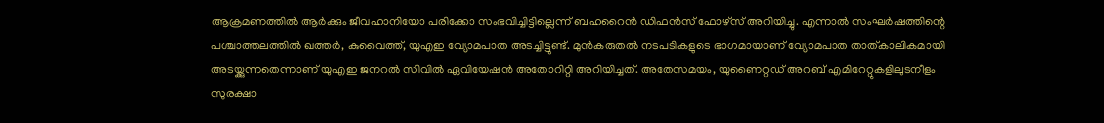ആക്രമണത്തില്‍ ആര്‍ക്കും ജീവഹാനിയോ പരിക്കോ സംഭവിച്ചിട്ടില്ലെന്ന് ബഹറൈന്‍ ഡിഫന്‍സ് ഫോഴ്‌സ് അറിയിച്ചു. എന്നാൽ സംഘർഷത്തിന്റെ പശ്ചാത്തലത്തിൽ ഖത്തര്‍, കുവൈത്ത്, യുഎഇ വ്യോമപാത അടച്ചിട്ടുണ്ട്. മുൻകരുതൽ നടപടികളുടെ ഭാഗമായാണ് വ്യോമപാത താത്കാലികമായി അടയ്ക്കുന്നതെന്നാണ് യുഎഇ ജനറൽ സിവിൽ ഏവിയേഷൻ അതോറിറ്റി അറിയിച്ചത്. അതേസമയം, യുണൈറ്റഡ് അറബ് എമിറേറ്റുകളിലുടനീളം സുരക്ഷാ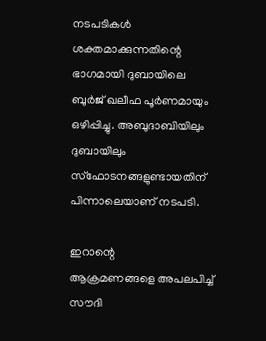നടപടികൾ ശക്തമാക്കുന്നതിന്റെ ഭാഗമായി ദുബായിലെ ബുർജ് ഖലീഫ പൂർണമായും ഒഴിപ്പിച്ചു. അബുദാബിയിലും ദുബായിലും സ്‌ഫോടനങ്ങളുണ്ടായതിന് പിന്നാലെയാണ് നടപടി.

ഇറാന്റെ ആക്രമണങ്ങളെ ‍അപലപിച്ച് സൗദി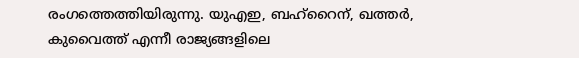രംഗത്തെത്തിയിരുന്നു. യുഎഇ, ബഹ്റൈന്, ഖത്തർ, കുവൈത്ത് എന്നീ രാജ്യങ്ങളിലെ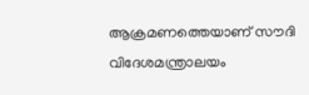ആക്രമണത്തെയാണ് സൗദി വിദേശമന്ത്രാലയം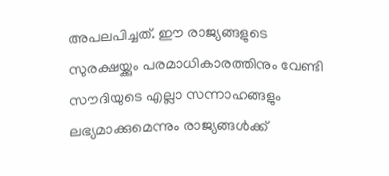അപലപിച്ചത്. ഈ രാജ്യങ്ങളുടെ സുരക്ഷയ്ക്കും പരമാധികാരത്തിനും വേണ്ടി സൗദിയുടെ എല്ലാ സന്നാഹങ്ങളും ലഭ്യമാക്കുമെന്നും രാജ്യങ്ങൾക്ക്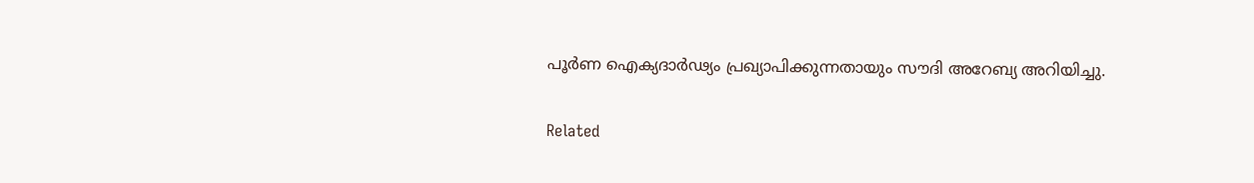പൂർണ ഐക്യദാർഢ്യം പ്രഖ്യാപിക്കുന്നതായും സൗദി അറേബ്യ അറിയിച്ചു.

Related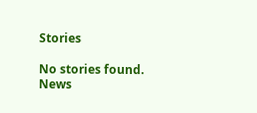Stories

No stories found.
News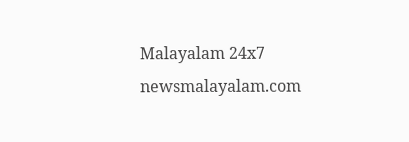Malayalam 24x7
newsmalayalam.com